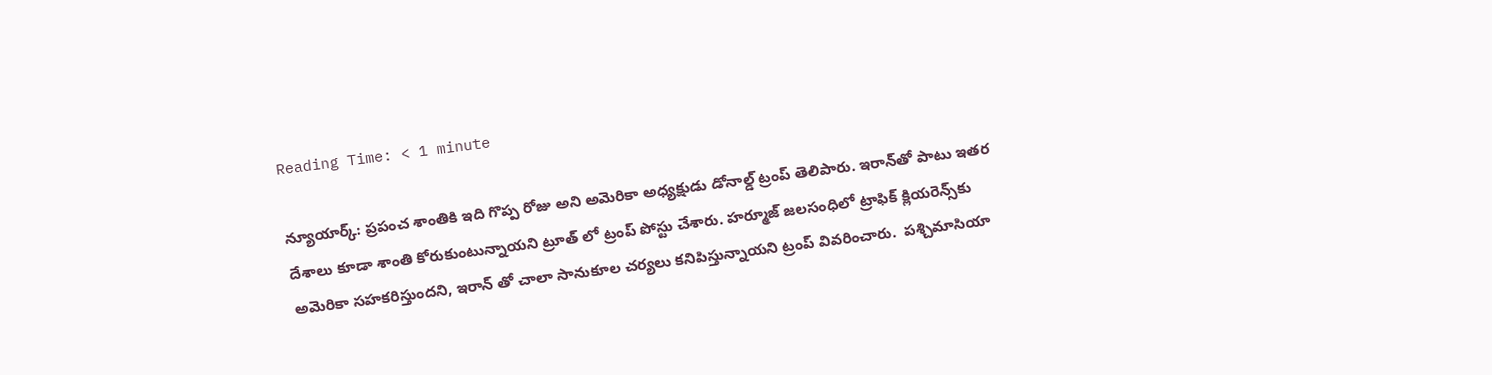Reading Time: < 1 minute

న్యూయార్క్: ప్రపంచ శాంతికి ఇది గొప్ప రోజు అని అమెరికా అధ్యక్షుడు డోనాల్డ్ ట్రంప్‌ తెలిపారు. ఇరాన్‌తో పాటు ఇతర దేశాలు కూడా శాంతి కోరుకుంటున్నాయని ట్రూత్ లో ట్రంప్ పోస్టు చేశారు. హర్మూజ్‌ జలసంధిలో ట్రాఫిక్‌ క్లియరెన్స్‌కు అమెరికా సహకరిస్తుందని, ఇరాన్ తో చాలా సానుకూల చర్యలు కనిపిస్తున్నాయని ట్రంప్ వివరించారు.  పశ్చిమాసియా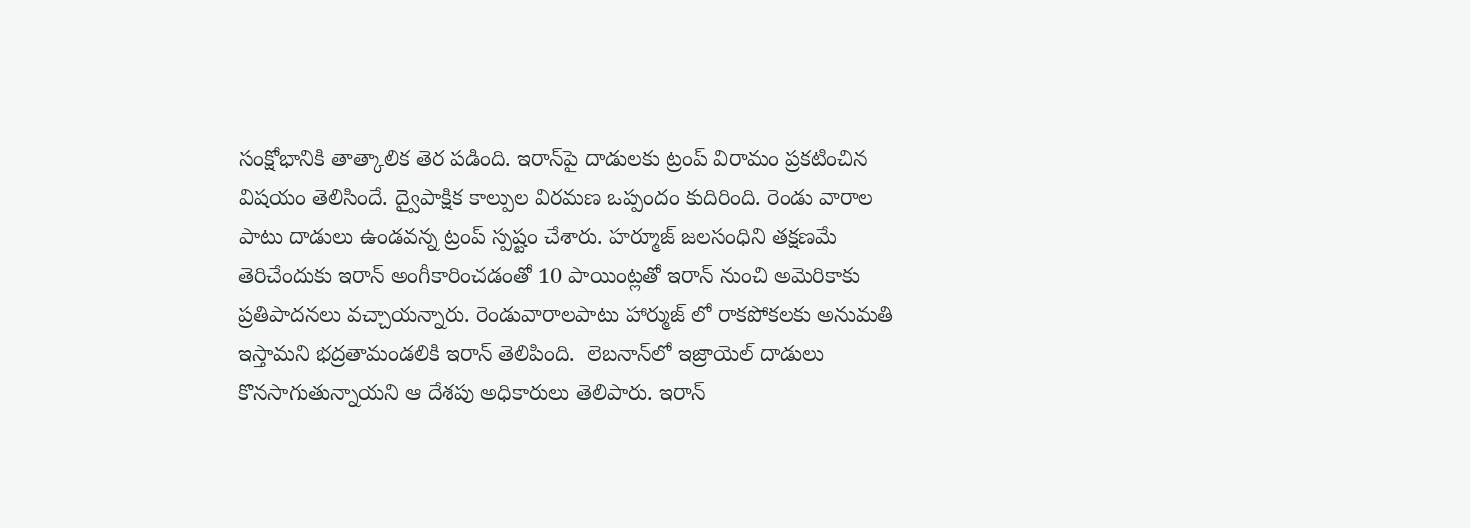సంక్షోభానికి తాత్కాలిక తెర పడింది. ఇరాన్‌పై దాడులకు ట్రంప్ విరామం ప్రకటించిన విషయం తెలిసిందే. ద్వైపాక్షిక కాల్పుల విరమణ ఒప్పందం కుదిరింది. రెండు వారాల పాటు దాడులు ఉండవన్న ట్రంప్ స్పష్టం చేశారు. హర్మూజ్‌ జలసంధిని తక్షణమే తెరిచేందుకు ఇరాన్‌ అంగీకారించడంతో 10 పాయింట్లతో ఇరాన్‌ నుంచి అమెరికాకు ప్రతిపాదనలు వచ్చాయన్నారు. రెండువారాలపాటు హార్ముజ్ లో రాకపోకలకు అనుమతి ఇస్తామని భద్రతామండలికి ఇరాన్ తెలిపింది.  లెబనాన్‌లో ఇజ్రాయెల్‌ దాడులు కొనసాగుతున్నాయని ఆ దేశపు అధికారులు తెలిపారు. ఇరాన్‌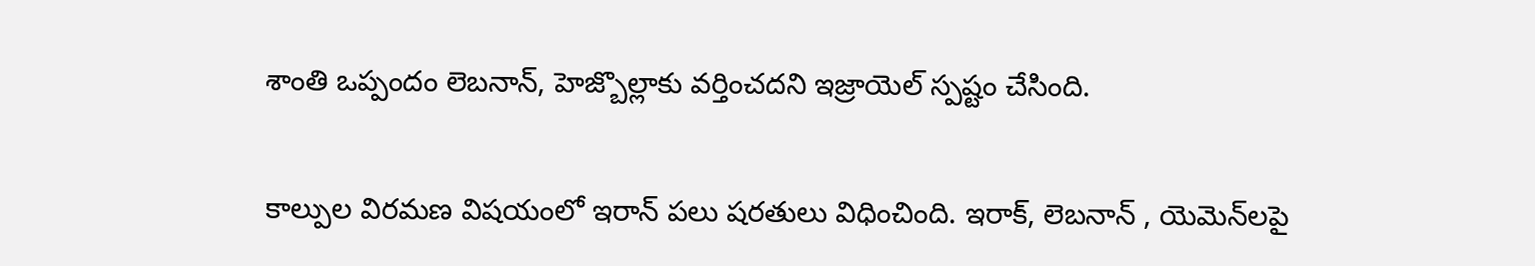శాంతి ఒప్పందం లెబనాన్‌, హెజ్బొల్లాకు వర్తించదని ఇజ్రాయెల్‌ స్పష్టం చేసింది.

కాల్పుల విరమణ విషయంలో ఇరాన్ పలు షరతులు విధించింది. ఇరాక్, లెబనాన్ , యెమెన్‌లపై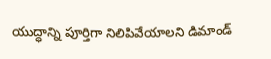యుద్ధాన్ని పూర్తిగా నిలిపివేయాలని డిమాండ్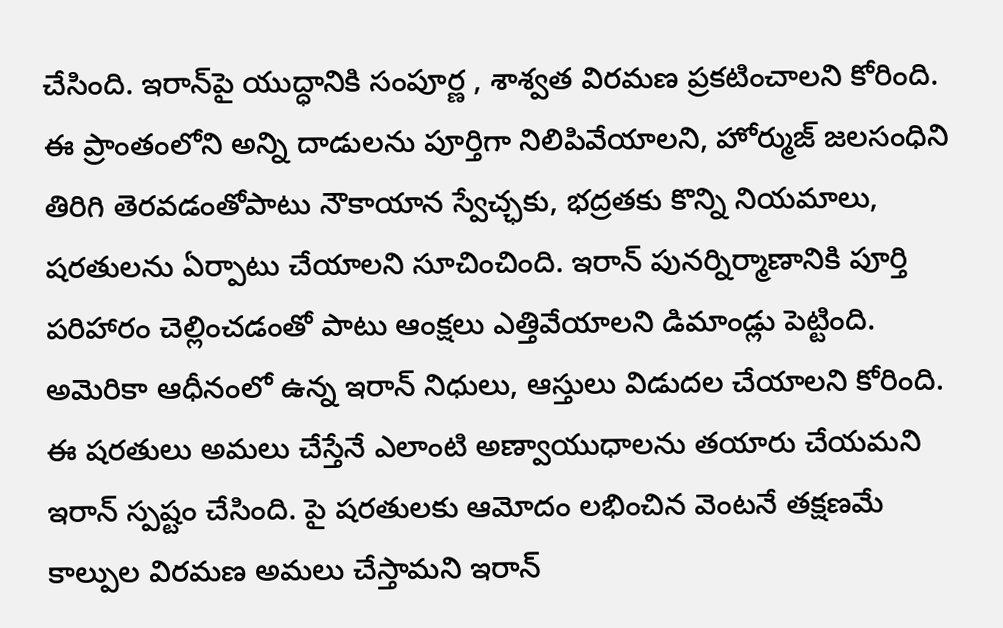చేసింది. ఇరాన్‌పై యుద్ధానికి సంపూర్ణ , శాశ్వత విరమణ ప్రకటించాలని కోరింది. ఈ ప్రాంతంలోని అన్ని దాడులను పూర్తిగా నిలిపివేయాలని, హోర్ముజ్ జలసంధిని తిరిగి తెరవడంతోపాటు నౌకాయాన స్వేచ్ఛకు, భద్రతకు కొన్ని నియమాలు, షరతులను ఏర్పాటు చేయాలని సూచించింది. ఇరాన్‌ పునర్నిర్మాణానికి పూర్తి పరిహారం చెల్లించడంతో పాటు ఆంక్షలు ఎత్తివేయాలని డిమాండ్లు పెట్టింది. అమెరికా ఆధీనంలో ఉన్న ఇరాన్ నిధులు, ఆస్తులు విడుదల చేయాలని కోరింది. ఈ షరతులు అమలు చేస్తేనే ఎలాంటి అణ్వాయుధాలను తయారు చేయమని ఇరాన్ స్పష్టం చేసింది. పై షరతులకు ఆమోదం లభించిన వెంటనే తక్షణమే కాల్పుల విరమణ అమలు చేస్తామని ఇరాన్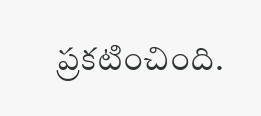ప్రకటించింది.